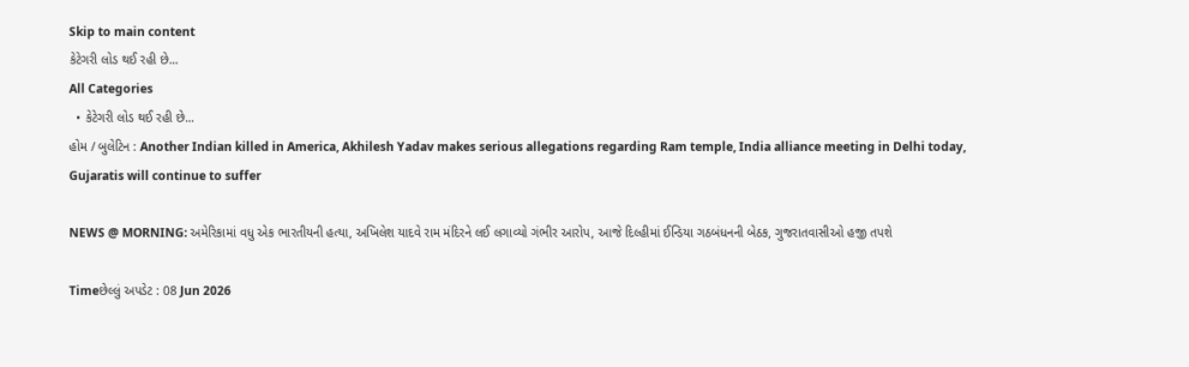Skip to main content
કેટેગરી લોડ થઈ રહી છે...
All Categories
  • કેટેગરી લોડ થઈ રહી છે...
હોમ / બુલેટિન : Another Indian killed in America, Akhilesh Yadav makes serious allegations regarding Ram temple, India alliance meeting in Delhi today, Gujaratis will continue to suffer

NEWS @ MORNING: અમેરિકામાં વધુ એક ભારતીયની હત્યા, અખિલેશ યાદવે રામ મંદિરને લઈ લગાવ્યો ગંભીર આરોપ, આજે દિલ્હીમાં ઈન્ડિયા ગઠબંધનની બેઠક, ગુજરાતવાસીઓ હજી તપશે

Timeછેલ્લું અપડેટ : 08 Jun 2026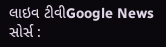લાઇવ ટીવીGoogle News
સોર્સ :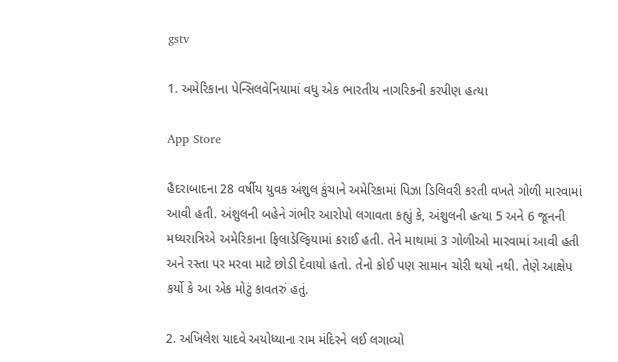gstv

1. અમેરિકાના પેન્સિલવેનિયામાં વધુ એક ભારતીય નાગરિકની કરપીણ હત્યા

App Store

હૈદરાબાદના 28 વર્ષીય યુવક અંશુલ કુંચાને અમેરિકામાં પિઝા ડિલિવરી કરતી વખતે ગોળી મારવામાં આવી હતી. અંશુલની બહેને ગંભીર આરોપો લગાવતા કહ્યું કે, અંશુલની હત્યા 5 અને 6 જૂનની મધ્યરાત્રિએ અમેરિકાના ફિલાડેલ્ફિયામાં કરાઈ હતી. તેને માથામાં 3 ગોળીઓ મારવામાં આવી હતી અને રસ્તા પર મરવા માટે છોડી દેવાયો હતો. તેનો કોઈ પણ સામાન ચોરી થયો નથી. તેણે આક્ષેપ કર્યો કે આ એક મોટું કાવતરું હતું.

2. અખિલેશ યાદવે અયોધ્યાના રામ મંદિરને લઈ લગાવ્યો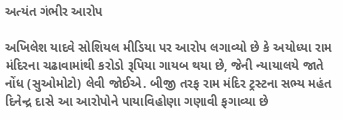અત્યંત ગંભીર આરોપ

અખિલેશ યાદવે સોશિયલ મીડિયા પર આરોપ લગાવ્યો છે કે અયોધ્યા રામ મંદિરના ચઢાવામાંથી કરોડો રૂપિયા ગાયબ થયા છે, જેની ન્યાયાલયે જાતે નોંધ (સુઓમોટો) લેવી જોઈએ. બીજી તરફ રામ મંદિર ટ્રસ્ટના સભ્ય મહંત દિનેન્દ્ર દાસે આ આરોપોને પાયાવિહોણા ગણાવી ફગાવ્યા છે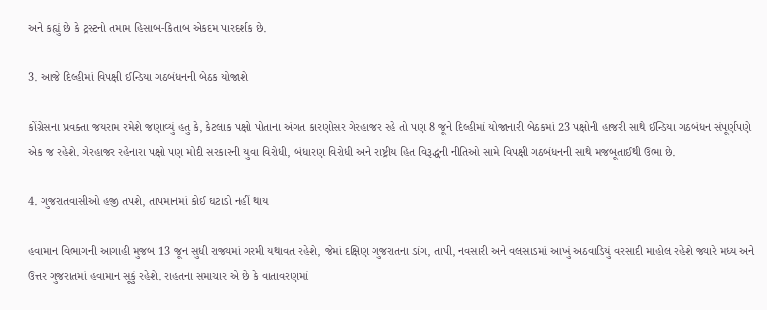અને કહ્યું છે કે ટ્રસ્ટનો તમામ હિસાબ-કિતાબ એકદમ પારદર્શક છે.

3. આજે દિલ્હીમાં વિપક્ષી ઈન્ડિયા ગઠબંધનની બેઠક યોજાશે

કોંગ્રેસના પ્રવક્તા જયરામ રમેશે જણાવ્યું હતુ કે, કેટલાક પક્ષો પોતાના અંગત કારણોસર ગેરહાજર રહે તો પણ 8 જૂને દિલ્હીમાં યોજાનારી બેઠકમાં 23 પક્ષોની હાજરી સાથે ઈન્ડિયા ગઠબંધન સંપૂર્ણપણે એક જ રહેશે. ગેરહાજર રહેનારા પક્ષો પણ મોદી સરકારની યુવા વિરોધી, બંધારણ વિરોધી અને રાષ્ટ્રીય હિત વિરૂદ્ધની નીતિઓ સામે વિપક્ષી ગઠબંધનની સાથે મજબૂતાઈથી ઉભા છે.

4. ગુજરાતવાસીઓ હજી તપશે, તાપમાનમાં કોઈ ઘટાડો નહીં થાય

હવામાન વિભાગની આગાહી મુજબ 13 જૂન સુધી રાજ્યમાં ગરમી યથાવત રહેશે, જેમાં દક્ષિણ ગુજરાતના ડાંગ, તાપી, નવસારી અને વલસાડમાં આખું અઠવાડિયું વરસાદી માહોલ રહેશે જ્યારે મધ્ય અને ઉત્તર ગુજરાતમાં હવામાન સૂકું રહેશે. રાહતના સમાચાર એ છે કે વાતાવરણમાં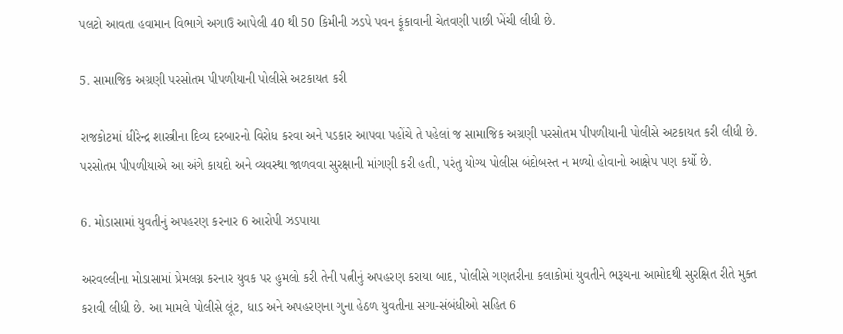પલટો આવતા હવામાન વિભાગે અગાઉ આપેલી 40 થી 50 કિમીની ઝડપે પવન ફૂંકાવાની ચેતવણી પાછી ખેંચી લીધી છે.

5. સામાજિક અગ્રણી પરસોતમ પીપળીયાની પોલીસે અટકાયત કરી

રાજકોટમાં ધીરેન્દ્ર શાસ્ત્રીના દિવ્ય દરબારનો વિરોધ કરવા અને પડકાર આપવા પહોંચે તે પહેલાં જ સામાજિક અગ્રણી પરસોતમ પીપળીયાની પોલીસે અટકાયત કરી લીધી છે. પરસોતમ પીપળીયાએ આ અંગે કાયદો અને વ્યવસ્થા જાળવવા સુરક્ષાની માંગણી કરી હતી, પરંતુ યોગ્ય પોલીસ બંદોબસ્ત ન મળ્યો હોવાનો આક્ષેપ પણ કર્યો છે.

6. મોડાસામાં યુવતીનું અપહરણ કરનાર 6 આરોપી ઝડપાયા

અરવલ્લીના મોડાસામાં પ્રેમલગ્ન કરનાર યુવક પર હુમલો કરી તેની પત્નીનું અપહરણ કરાયા બાદ, પોલીસે ગણતરીના કલાકોમાં યુવતીને ભરૂચના આમોદથી સુરક્ષિત રીતે મુક્ત કરાવી લીધી છે. આ મામલે પોલીસે લૂંટ, ધાડ અને અપહરણના ગુના હેઠળ યુવતીના સગા-સંબંધીઓ સહિત 6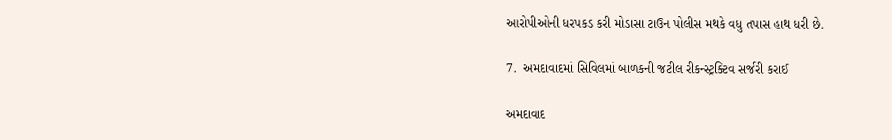આરોપીઓની ધરપકડ કરી મોડાસા ટાઉન પોલીસ મથકે વધુ તપાસ હાથ ધરી છે.

7.  અમદાવાદમાં સિવિલમાં બાળકની જટીલ રીકન્સ્ટ્રક્ટિવ સર્જરી કરાઈ

અમદાવાદ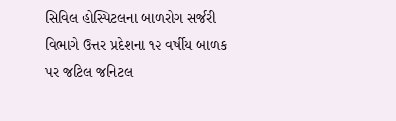સિવિલ હોસ્પિટલના બાળરોગ સર્જરી વિભાગે ઉત્તર પ્રદેશના ૧૨ વર્ષીય બાળક પર જટિલ જનિટલ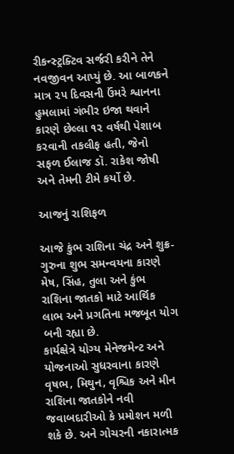રીકન્સ્ટ્રક્ટિવ સર્જરી કરીને તેને નવજીવન આપ્યું છે. આ બાળકને માત્ર ૨૫ દિવસની ઉંમરે શ્વાનના હુમલામાં ગંભીર ઇજા થવાને કારણે છેલ્લા ૧૨ વર્ષથી પેશાબ કરવાની તકલીફ હતી, જેનો સફળ ઈલાજ ડૉ. રાકેશ જોષી અને તેમની ટીમે કર્યો છે.

આજનું રાશિફળ

આજે કુંભ રાશિના ચંદ્ર અને શુક્ર-ગુરુના શુભ સમન્વયના કારણે મેષ, સિંહ, તુલા અને કુંભ રાશિના જાતકો માટે આર્થિક લાભ અને પ્રગતિના મજબૂત યોગ બની રહ્યા છે.
કાર્યક્ષેત્રે યોગ્ય મેનેજમેન્ટ અને યોજનાઓ સુધરવાના કારણે વૃષભ, મિથુન, વૃશ્ચિક અને મીન રાશિના જાતકોને નવી જવાબદારીઓ કે પ્રમોશન મળી શકે છે. અને ગોચરની નકારાત્મક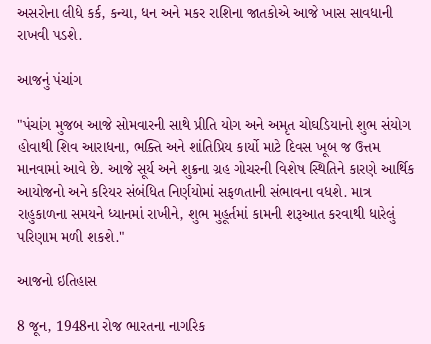અસરોના લીધે કર્ક, કન્યા, ધન અને મકર રાશિના જાતકોએ આજે ખાસ સાવધાની રાખવી પડશે.

આજનું પંચાંગ

"પંચાંગ મુજબ આજે સોમવારની સાથે પ્રીતિ યોગ અને અમૃત ચોઘડિયાનો શુભ સંયોગ હોવાથી શિવ આરાધના, ભક્તિ અને શાંતિપ્રિય કાર્યો માટે દિવસ ખૂબ જ ઉત્તમ માનવામાં આવે છે. આજે સૂર્ય અને શુક્રના ગ્રહ ગોચરની વિશેષ સ્થિતિને કારણે આર્થિક આયોજનો અને કરિયર સંબંધિત નિર્ણયોમાં સફળતાની સંભાવના વધશે. માત્ર રાહુકાળના સમયને ધ્યાનમાં રાખીને, શુભ મુહૂર્તમાં કામની શરૂઆત કરવાથી ધારેલું પરિણામ મળી શકશે."

આજનો ઇતિહાસ

8 જૂન, 1948ના રોજ ભારતના નાગરિક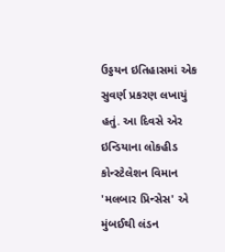ઉડ્ડયન ઇતિહાસમાં એક સુવર્ણ પ્રકરણ લખાયું હતું. આ દિવસે એર ઇન્ડિયાના લોકહીડ કોન્સ્ટેલેશન વિમાન 'મલબાર પ્રિન્સેસ' એ મુંબઈથી લંડન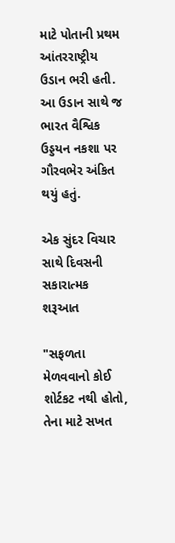માટે પોતાની પ્રથમ આંતરરાષ્ટ્રીય ઉડાન ભરી હતી. આ ઉડાન સાથે જ ભારત વૈશ્વિક ઉડ્ડયન નકશા પર ગૌરવભેર અંકિત થયું હતું.

એક સુંદર વિચાર સાથે દિવસની સકારાત્મક શરૂઆત

"સફળતા મેળવવાનો કોઈ શોર્ટકટ નથી હોતો, તેના માટે સખત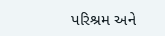પરિશ્રમ અને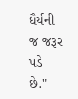ધૈર્યની જ જરૂર પડે છે."